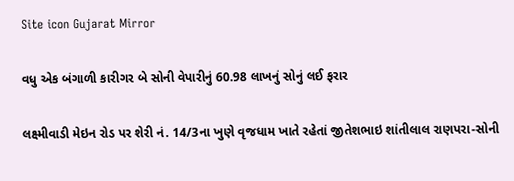Site icon Gujarat Mirror

વધુ એક બંગાળી કારીગર બે સોની વેપારીનું 60.98 લાખનું સોનું લઈ ફરાર

લક્ષ્મીવાડી મેઇન રોડ પર શેરી નં. 14/3ના ખુણે વૃજધામ ખાતે રહેતાં જીતેશભાઇ શાંતીલાલ રાણપરા-સોની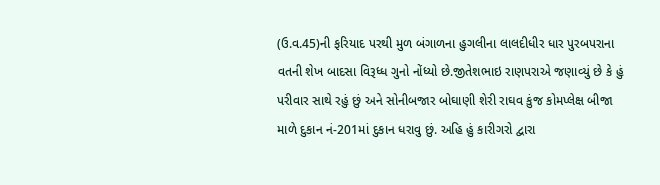(ઉ.વ.45)ની ફરિયાદ પરથી મુળ બંગાળના હુગલીના લાલદીધીર ધાર પુરબપરાના વતની શેખ બાદસા વિરૂધ્ધ ગુનો નોંધ્યો છે.જીતેશભાઇ રાણપરાએ જણાવ્યું છે કે હું પરીવાર સાથે રહું છું અને સોનીબજાર બોઘાણી શેરી રાઘવ કુંજ કોમપ્લેક્ષ બીજા માળે દુકાન નં-201માં દુકાન ધરાવુ છું. અહિ હું કારીગરો દ્વારા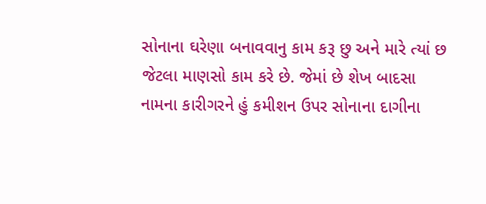સોનાના ઘરેણા બનાવવાનુ કામ કરૂ છુ અને મારે ત્યાં છ જેટલા માણસો કામ કરે છે. જેમાં છે શેખ બાદસા નામના કારીગરને હું કમીશન ઉપર સોનાના દાગીના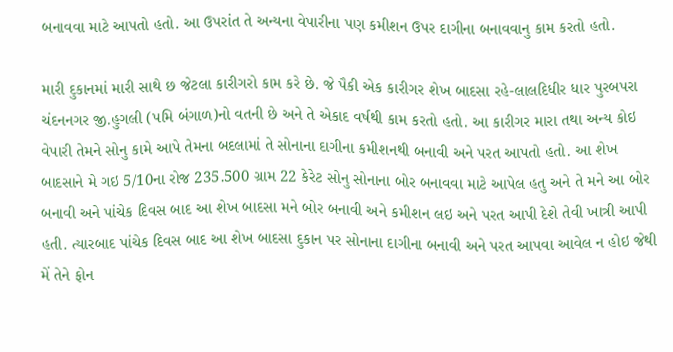બનાવવા માટે આપતો હતો. આ ઉપરાંત તે અન્યના વેપારીના પણ કમીશન ઉપર દાગીના બનાવવાનુ કામ કરતો હતો.

મારી દુકાનમાં મારી સાથે છ જેટલા કારીગરો કામ કરે છે. જે પૈકી એક કારીગર શેખ બાદસા રહે-લાલદિધીર ધાર પુરબપરા ચંદનનગર જી.હુગલી (પમિ બંગાળ)નો વતની છે અને તે એકાદ વર્ષથી કામ કરતો હતો. આ કારીગર મારા તથા અન્ય કોઇ વેપારી તેમને સોનુ કામે આપે તેમના બદલામાં તે સોનાના દાગીના કમીશનથી બનાવી અને પરત આપતો હતો. આ શેખ બાદસાને મે ગઇ 5/10ના રોજ 235.500 ગ્રામ 22 કેરેટ સોનુ સોનાના બોર બનાવવા માટે આપેલ હતુ અને તે મને આ બોર બનાવી અને પાંચેક દિવસ બાદ આ શેખ બાદસા મને બોર બનાવી અને કમીશન લઇ અને પરત આપી દેશે તેવી ખાત્રી આપી હતી. ત્યારબાદ પાંચેક દિવસ બાદ આ શેખ બાદસા દુકાન પર સોનાના દાગીના બનાવી અને પરત આપવા આવેલ ન હોઇ જેથી મેં તેને ફોન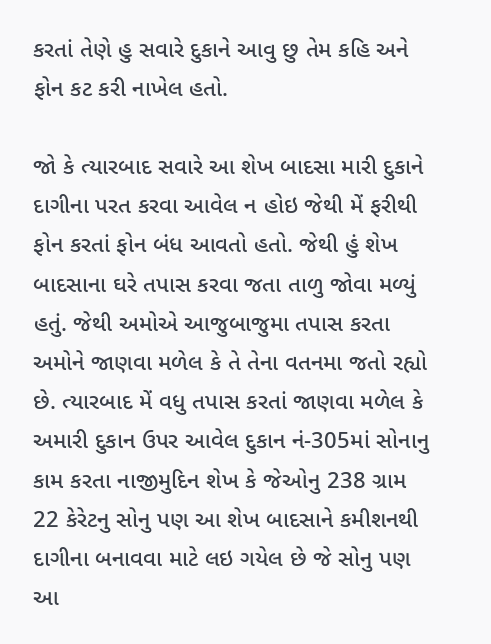કરતાં તેણે હુ સવારે દુકાને આવુ છુ તેમ કહિ અને ફોન કટ કરી નાખેલ હતો.

જો કે ત્યારબાદ સવારે આ શેખ બાદસા મારી દુકાને દાગીના પરત કરવા આવેલ ન હોઇ જેથી મેં ફરીથી ફોન કરતાં ફોન બંધ આવતો હતો. જેથી હું શેખ બાદસાના ઘરે તપાસ કરવા જતા તાળુ જોવા મળ્યું હતું. જેથી અમોએ આજુબાજુમા તપાસ કરતા અમોને જાણવા મળેલ કે તે તેના વતનમા જતો રહ્યો છે. ત્યારબાદ મેં વધુ તપાસ કરતાં જાણવા મળેલ કે અમારી દુકાન ઉપર આવેલ દુકાન નં-305માં સોનાનુ કામ કરતા નાજીમુદિન શેખ કે જેઓનુ 238 ગ્રામ 22 કેરેટનુ સોનુ પણ આ શેખ બાદસાને કમીશનથી દાગીના બનાવવા માટે લઇ ગયેલ છે જે સોનુ પણ આ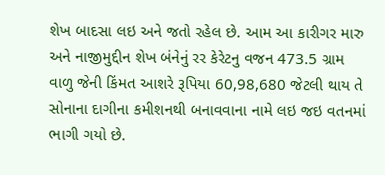શેખ બાદસા લઇ અને જતો રહેલ છે. આમ આ કારીગર મારુ અને નાજીમુદ્દીન શેખ બંનેનું રર કેરેટનુ વજન 473.5 ગ્રામ વાળુ જેની કિંમત આશરે રૂપિયા 60,98,680 જેટલી થાય તે સોનાના દાગીના કમીશનથી બનાવવાના નામે લઇ જઇ વતનમાં ભાગી ગયો છે.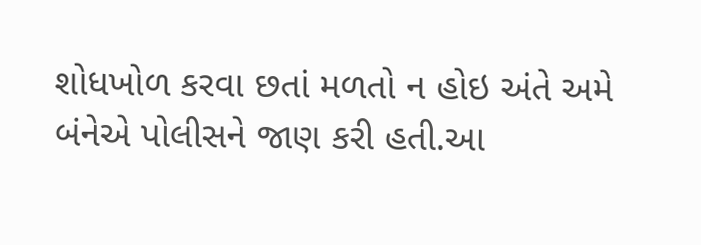શોધખોળ કરવા છતાં મળતો ન હોઇ અંતે અમે બંનેએ પોલીસને જાણ કરી હતી.આ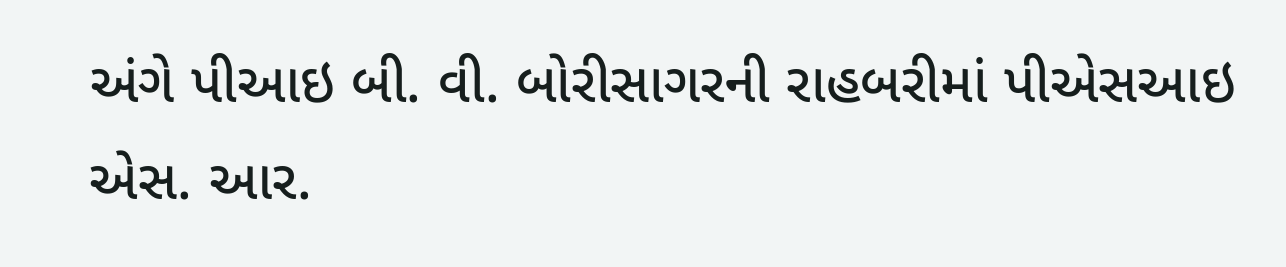અંગે પીઆઇ બી. વી. બોરીસાગરની રાહબરીમાં પીએસઆઇ એસ. આર.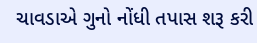ચાવડાએ ગુનો નોંધી તપાસ શરૂ કરી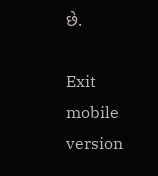છે.

Exit mobile version